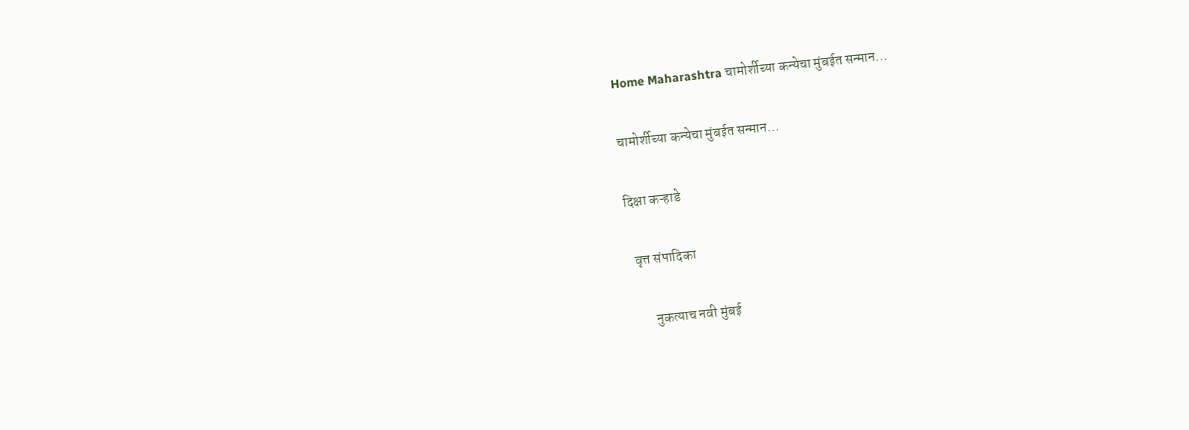Home Maharashtra चामोर्शीच्या कन्येचा मुंबईत सन्मान…

चामोर्शीच्या कन्येचा मुंबईत सन्मान…

दिक्षा कऱ्हाडे

  वृत्त संपादिका

        नुकत्याच नवी मुंबई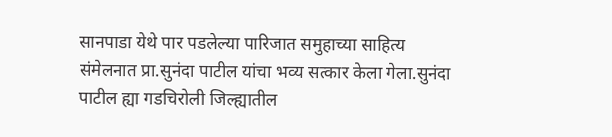सानपाडा येथे पार पडलेल्या पारिजात समुहाच्या साहित्य संमेलनात प्रा.सुनंदा पाटील यांचा भव्य सत्कार केला गेला.सुनंदा पाटील ह्या गडचिरोली जिल्ह्यातील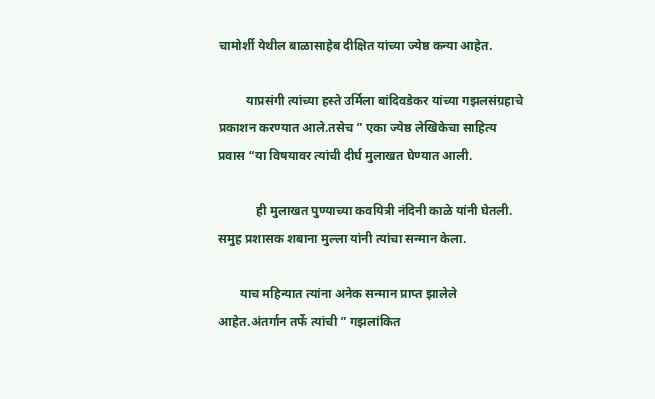चामोर्शी येथील बाळासाहेब दीक्षित यांच्या ज्येष्ठ कन्या आहेत.

         याप्रसंगी त्यांच्या हस्ते उर्मिला बांदिवडेकर यांच्या गझलसंग्रहाचे प्रकाशन करण्यात आले.तसेच ” एका ज्येष्ठ लेखिकेचा साहित्य प्रवास “या विषयावर त्यांची दीर्घ मुलाखत घेण्यात आली.

            ही मुलाखत पुण्याच्या कवयित्री नंदिनी काळे यांनी घेतली. समुह प्रशासक शबाना मुल्ला यांनी त्यांचा सन्मान केला.

       याच महिन्यात त्यांना अनेक सन्मान प्राप्त झालेले आहेत.अंतर्गान तर्फे त्यांची ” गझलांकित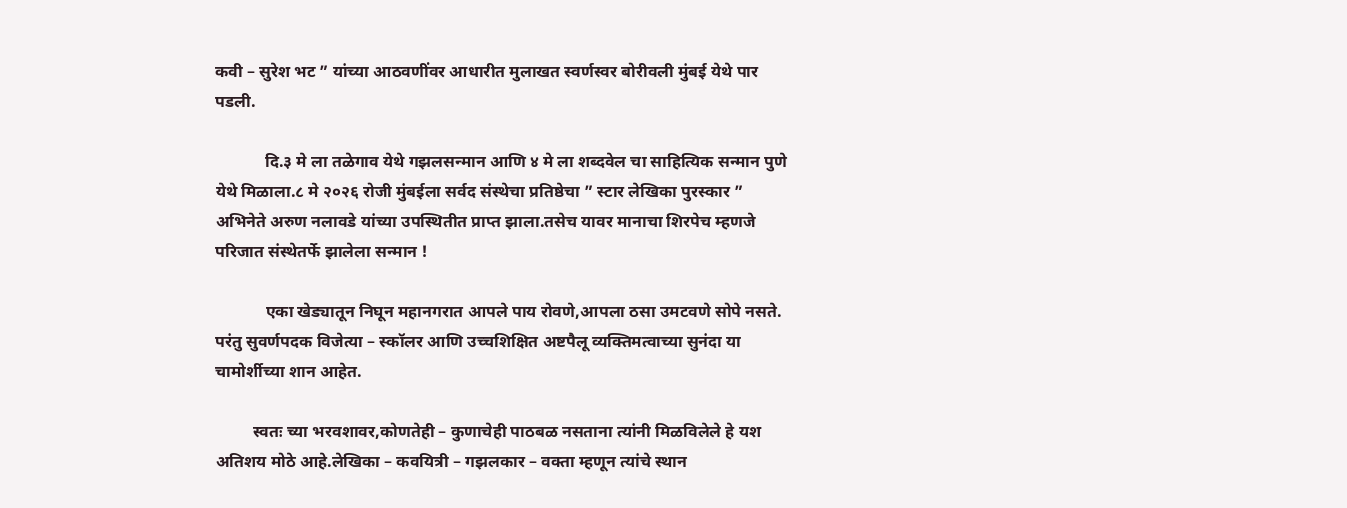कवी – सुरेश भट ” यांच्या आठवणींवर आधारीत मुलाखत स्वर्णस्वर बोरीवली मुंबई येथे पार पडली.

            दि.३ मे ला तळेगाव येथे गझलसन्मान आणि ४ मे ला शब्दवेल चा साहित्यिक सन्मान पुणे येथे मिळाला.८ मे २०२६ रोजी मुंबईला सर्वद संस्थेचा प्रतिष्ठेचा ” स्टार लेखिका पुरस्कार ” अभिनेते अरुण नलावडे यांच्या उपस्थितीत प्राप्त झाला.तसेच यावर मानाचा शिरपेच म्हणजे परिजात संस्थेतर्फे झालेला सन्मान !

            एका खेड्यातून निघून महानगरात आपले पाय रोवणे,आपला ठसा उमटवणे सोपे नसते. परंतु सुवर्णपदक विजेत्या – स्कॉलर आणि उच्चशिक्षित अष्टपैलू व्यक्तिमत्वाच्या सुनंदा या चामोर्शीच्या शान आहेत.

         स्वतः च्या भरवशावर,कोणतेही – कुणाचेही पाठबळ नसताना त्यांनी मिळविलेले हे यश अतिशय मोठे आहे.लेखिका – कवयित्री – गझलकार – वक्ता म्हणून त्यांचे स्थान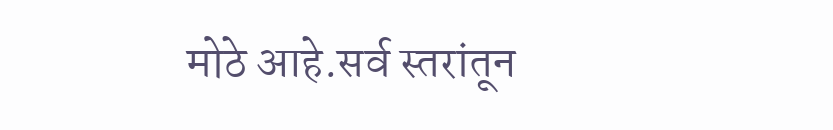मोठे आहे.सर्व स्तरांतून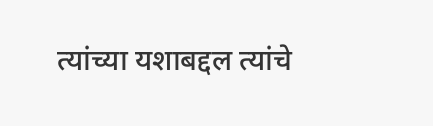त्यांच्या यशाबद्दल त्यांचे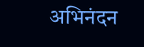अभिनंदन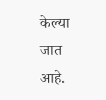केल्या जात आहे.